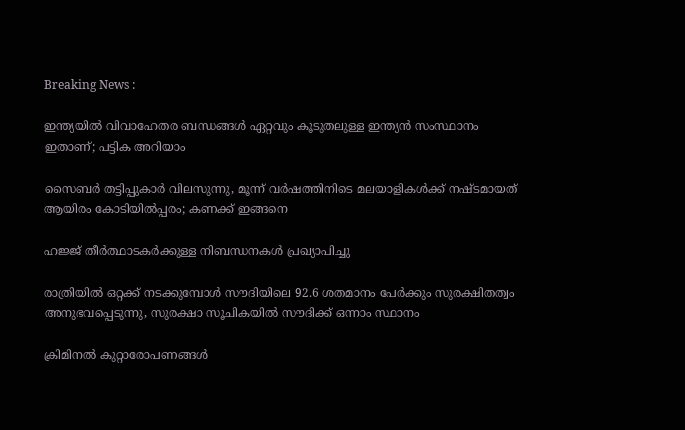Breaking News :

ഇന്ത്യയില്‍ വിവാഹേതര ബന്ധങ്ങള്‍ ഏറ്റവും കൂടുതലുള്ള ഇന്ത്യന്‍ സംസ്ഥാനം ഇതാണ്; പട്ടിക അറിയാം

സൈബര്‍ തട്ടിപ്പുകാര്‍ വിലസുന്നു, മൂന്ന് വര്‍ഷത്തിനിടെ മലയാളികള്‍ക്ക് നഷ്ടമായത് ആയിരം കോടിയില്‍പ്പരം; കണക്ക് ഇങ്ങനെ

ഹജ്ജ് തീർത്ഥാടകർക്കുള്ള നിബന്ധനകൾ പ്രഖ്യാപിച്ചു

രാത്രിയിൽ ഒറ്റക്ക് നടക്കുമ്പോൾ സൗദിയിലെ 92.6 ശതമാനം പേർക്കും സുരക്ഷിതത്വം അനുഭവപ്പെടുന്നു, സുരക്ഷാ സൂചികയിൽ സൗദിക്ക് ഒന്നാം സ്ഥാനം

ക്രിമിനല്‍ കുറ്റാരോപണങ്ങള്‍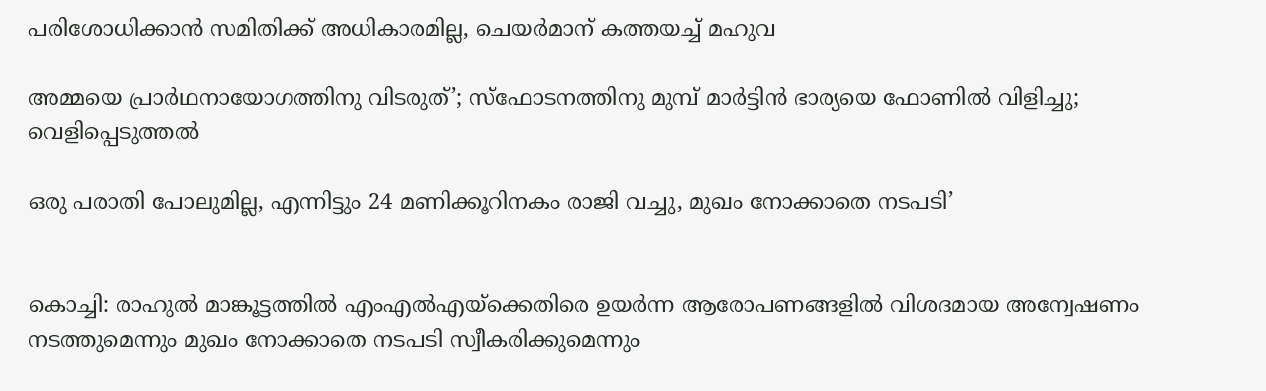പരിശോധിക്കാന്‍ സമിതിക്ക്‌ അധികാരമില്ല, ചെയര്‍മാന്‌ കത്തയച്ച് മഹുവ

അമ്മയെ പ്രാര്‍ഥനായോഗത്തിനു വിടരുത്’; സ്‌ഫോടനത്തിനു മുമ്പ് മാര്‍ട്ടിന്‍ ഭാര്യയെ ഫോണില്‍ വിളിച്ചു; വെളിപ്പെടുത്തല്‍

ഒരു പരാതി പോലുമില്ല, എന്നിട്ടും 24 മണിക്കൂറിനകം രാജി വച്ചു, മുഖം നോക്കാതെ നടപടി’


കൊച്ചി: രാഹുല്‍ മാങ്കൂട്ടത്തില്‍ എംഎല്‍എയ്‌ക്കെതിരെ ഉയര്‍ന്ന ആരോപണങ്ങളില്‍ വിശദമായ അന്വേഷണം നടത്തുമെന്നും മുഖം നോക്കാതെ നടപടി സ്വീകരിക്കുമെന്നും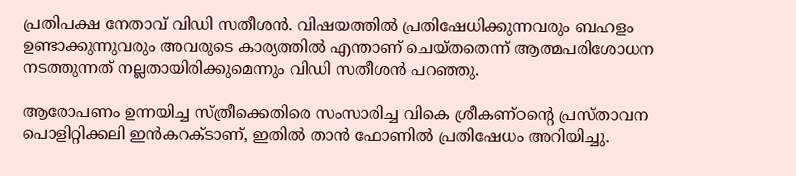പ്രതിപക്ഷ നേതാവ് വിഡി സതീശന്‍. വിഷയത്തില്‍ പ്രതിഷേധിക്കുന്നവരും ബഹളം ഉണ്ടാക്കുന്നുവരും അവരുടെ കാര്യത്തില്‍ എന്താണ് ചെയ്തതെന്ന് ആത്മപരിശോധന നടത്തുന്നത് നല്ലതായിരിക്കുമെന്നും വിഡി സതീശന്‍ പറഞ്ഞു.

ആരോപണം ഉന്നയിച്ച സ്ത്രീക്കെതിരെ സംസാരിച്ച വികെ ശ്രീകണ്ഠന്റെ പ്രസ്താവന പൊളിറ്റിക്കലി ഇന്‍കറക്ടാണ്, ഇതില്‍ താന്‍ ഫോണില്‍ പ്രതിഷേധം അറിയിച്ചു.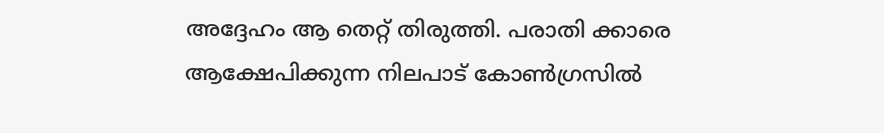അദ്ദേഹം ആ തെറ്റ് തിരുത്തി. പരാതി ക്കാരെ ആക്ഷേപിക്കുന്ന നിലപാട് കോണ്‍ഗ്രസില്‍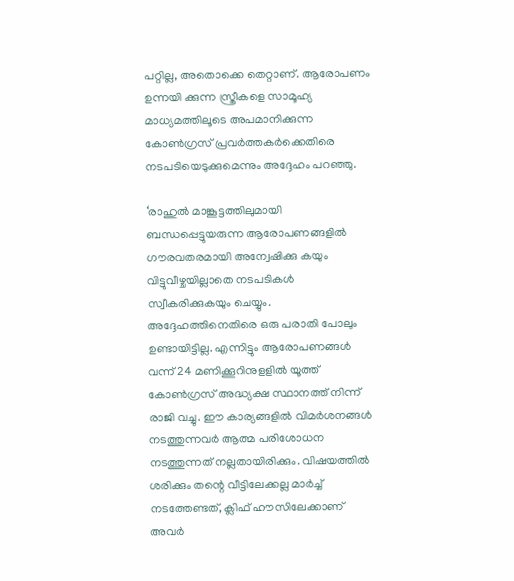പറ്റില്ല, അതൊക്കെ തെറ്റാണ്. ആരോപണം ഉന്നയി ക്കുന്ന സ്ത്രീകളെ സാമൂഹ്യ മാധ്യമത്തിലൂടെ അപമാനിക്കുന്ന കോണ്‍ഗ്രസ് പ്രവര്‍ത്തകര്‍ക്കെതിരെ നടപടിയെടുക്കുമെന്നും അദ്ദേഹം പറഞ്ഞു.

‘രാഹുല്‍ മാങ്കൂട്ടത്തിലുമായി ബന്ധപ്പെട്ടുയരുന്ന ആരോപണങ്ങളില്‍ ഗൗരവതരമായി അന്വേഷിക്കു കയും വിട്ടുവീഴ്ചയില്ലാതെ നടപടികള്‍ സ്വീകരിക്കുകയും ചെയ്യും. അദ്ദേഹത്തിനെതിരെ ഒരു പരാതി പോലും ഉണ്ടായിട്ടില്ല. എന്നിട്ടും ആരോപണങ്ങള്‍ വന്ന് 24 മണിക്കൂറിനുളളില്‍ യൂത്ത് കോണ്‍ഗ്രസ് അദ്ധ്യക്ഷ സ്ഥാനത്ത് നിന്ന് രാജി വച്ചു. ഈ കാര്യങ്ങളില്‍ വിമര്‍ശനങ്ങള്‍ നടത്തുന്നവര്‍ ആത്മ പരിശോധന നടത്തുന്നത് നല്ലതായിരിക്കും. വിഷയത്തില്‍ ശരിക്കും തന്റെ വീട്ടിലേക്കല്ല മാര്‍ച്ച് നടത്തേണ്ടത്, ക്ലിഫ് ഹൗസിലേക്കാണ് അവര്‍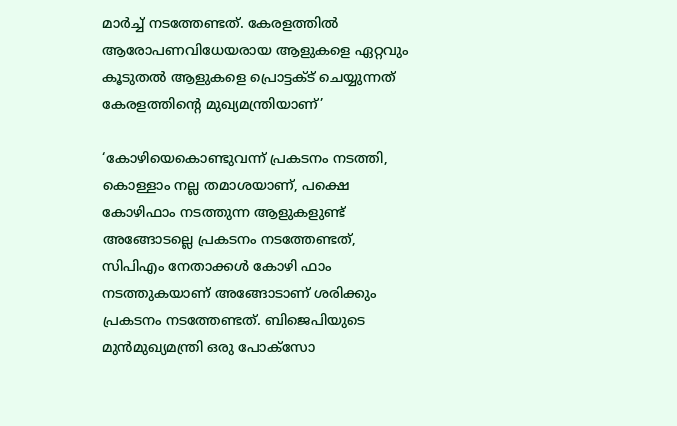മാര്‍ച്ച് നടത്തേണ്ടത്. കേരളത്തില്‍ ആരോപണവിധേയരായ ആളുകളെ ഏറ്റവും കൂടുതല്‍ ആളുകളെ പ്രൊട്ടക്ട് ചെയ്യുന്നത് കേരളത്തിന്റെ മുഖ്യമന്ത്രിയാണ്’

‘കോഴിയെകൊണ്ടുവന്ന് പ്രകടനം നടത്തി, കൊള്ളാം നല്ല തമാശയാണ്, പക്ഷെ കോഴിഫാം നടത്തുന്ന ആളുകളുണ്ട് അങ്ങോടല്ലെ പ്രകടനം നടത്തേണ്ടത്, സിപിഎം നേതാക്കള്‍ കോഴി ഫാം നടത്തുകയാണ് അങ്ങോടാണ് ശരിക്കും പ്രകടനം നടത്തേണ്ടത്. ബിജെപിയുടെ മുന്‍മുഖ്യമന്ത്രി ഒരു പോക്സോ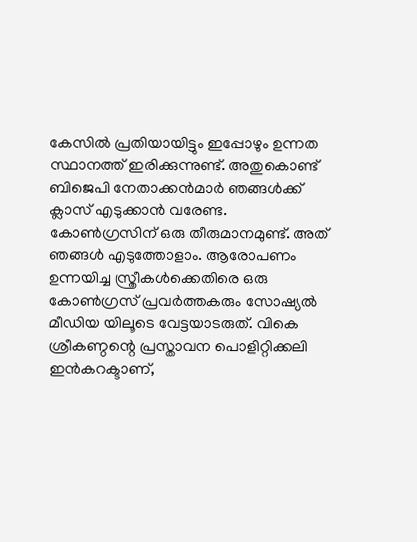കേസില്‍ പ്രതിയായിട്ടും ഇപ്പോഴും ഉന്നത സ്ഥാനത്ത് ഇരിക്കുന്നുണ്ട്. അതുകൊണ്ട് ബിജെപി നേതാക്കന്‍മാര്‍ ഞങ്ങള്‍ക്ക് ക്ലാസ് എടുക്കാന്‍ വരേണ്ട. കോണ്‍ഗ്രസിന് ഒരു തീരുമാനമുണ്ട്. അത് ഞങ്ങള്‍ എടുത്തോളാം. ആരോപണം ഉന്നയിച്ച സ്ത്രീകള്‍ക്കെതിരെ ഒരു കോണ്‍ഗ്രസ് പ്രവര്‍ത്തകരും സോഷ്യല്‍ മീഡിയ യിലൂടെ വേട്ടയാടരുത്. വികെ ശ്രീകണ്ഠന്റെ പ്രസ്താവന പൊളിറ്റിക്കലി ഇന്‍കറക്ടാണ്,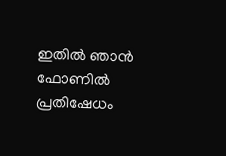ഇതില്‍ ഞാന്‍ ഫോണില്‍ പ്രതിഷേധം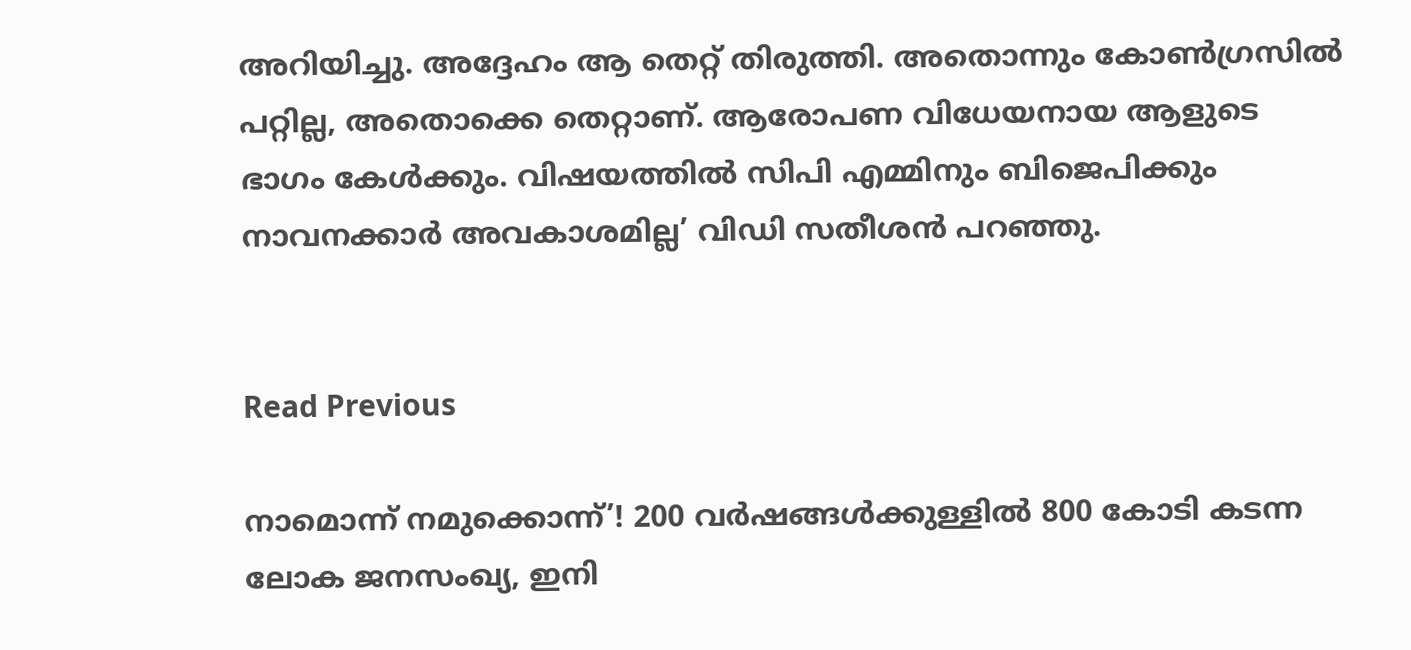അറിയിച്ചു. അദ്ദേഹം ആ തെറ്റ് തിരുത്തി. അതൊന്നും കോണ്‍ഗ്രസില്‍ പറ്റില്ല, അതൊക്കെ തെറ്റാണ്. ആരോപണ വിധേയനായ ആളുടെ ഭാഗം കേള്‍ക്കും. വിഷയത്തില്‍ സിപി എമ്മിനും ബിജെപിക്കും നാവനക്കാര്‍ അവകാശമില്ല’ വിഡി സതീശന്‍ പറഞ്ഞു.


Read Previous

നാമൊന്ന് നമുക്കൊന്ന്’! 200 വര്‍ഷങ്ങള്‍ക്കുള്ളില്‍ 800 കോടി കടന്ന ലോക ജനസംഖ്യ, ഇനി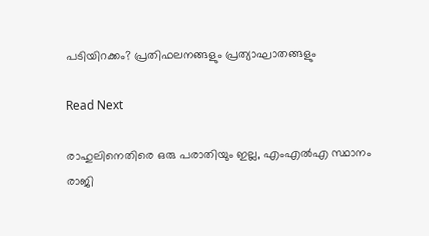പടിയിറക്കം? പ്രതിഫലനങ്ങളും പ്രത്യാഘാതങ്ങളും

Read Next

രാഹുലിനെതിരെ ഒരു പരാതിയും ഇല്ല, എംഎല്‍എ സ്ഥാനം രാജി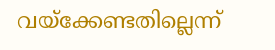വയ്‌ക്കേണ്ടതില്ലെന്ന്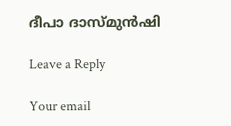ദീപാ ദാസ്മുന്‍ഷി

Leave a Reply

Your email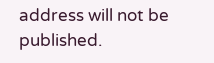address will not be published.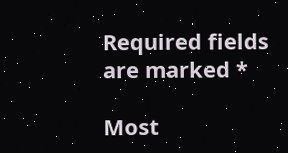Required fields are marked *

Most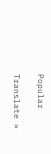Popular

Translate »